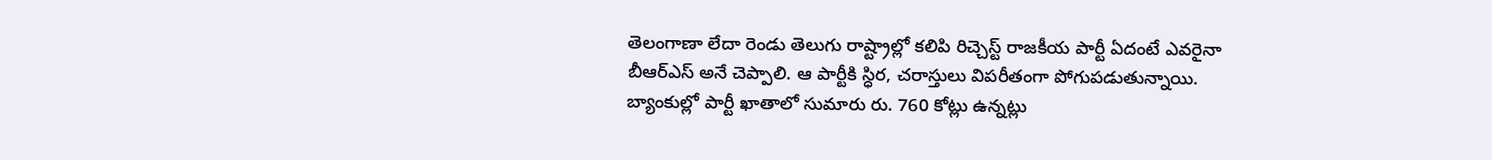తెలంగాణా లేదా రెండు తెలుగు రాష్ట్రాల్లో కలిపి రిచ్చెస్ట్ రాజకీయ పార్టీ ఏదంటే ఎవరైనా బీఆర్ఎస్ అనే చెప్పాలి. ఆ పార్టీకి స్ధిర, చరాస్తులు విపరీతంగా పోగుపడుతున్నాయి. బ్యాంకుల్లో పార్టీ ఖాతాలో సుమారు రు. 760 కోట్లు ఉన్నట్లు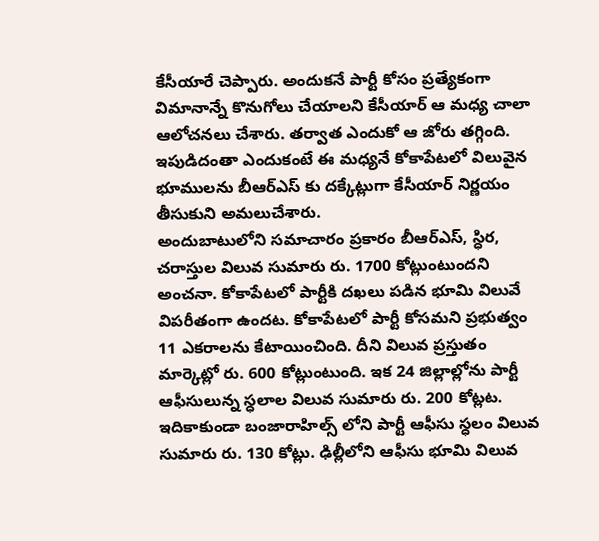కేసీయారే చెప్పారు. అందుకనే పార్టీ కోసం ప్రత్యేకంగా విమానాన్నే కొనుగోలు చేయాలని కేసీయార్ ఆ మధ్య చాలా ఆలోచనలు చేశారు. తర్వాత ఎందుకో ఆ జోరు తగ్గింది. ఇపుడిదంతా ఎందుకంటే ఈ మధ్యనే కోకాపేటలో విలువైన భూములను బీఆర్ఎస్ కు దక్కేట్లుగా కేసీయార్ నిర్ణయం తీసుకుని అమలుచేశారు.
అందుబాటులోని సమాచారం ప్రకారం బీఆర్ఎస్, స్ధిర, చరాస్తుల విలువ సుమారు రు. 1700 కోట్లుంటుందని అంచనా. కోకాపేటలో పార్టీకి దఖలు పడిన భూమి విలువే విపరీతంగా ఉందట. కోకాపేటలో పార్టీ కోసమని ప్రభుత్వం 11 ఎకరాలను కేటాయించింది. దీని విలువ ప్రస్తుతం మార్కెట్లో రు. 600 కోట్లుంటుంది. ఇక 24 జిల్లాల్లోను పార్టీ ఆఫీసులున్న స్ధలాల విలువ సుమారు రు. 200 కోట్లట. ఇదికాకుండా బంజారాహిల్స్ లోని పార్టీ ఆఫీసు స్ధలం విలువ సుమారు రు. 130 కోట్లు. ఢిల్లీలోని ఆఫీసు భూమి విలువ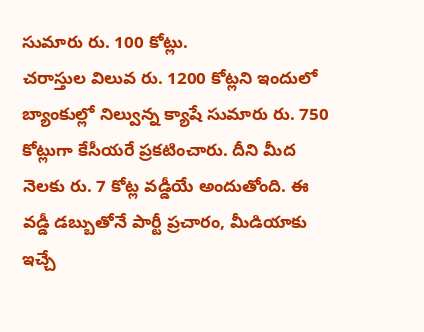సుమారు రు. 100 కోట్లు.
చరాస్తుల విలువ రు. 1200 కోట్లని ఇందులో బ్యాంకుల్లో నిల్వున్న క్యాషే సుమారు రు. 750 కోట్లుగా కేసీయరే ప్రకటించారు. దీని మీద నెలకు రు. 7 కోట్ల వడ్డీయే అందుతోంది. ఈ వడ్డీ డబ్బుతోనే పార్టీ ప్రచారం, మీడియాకు ఇచ్చే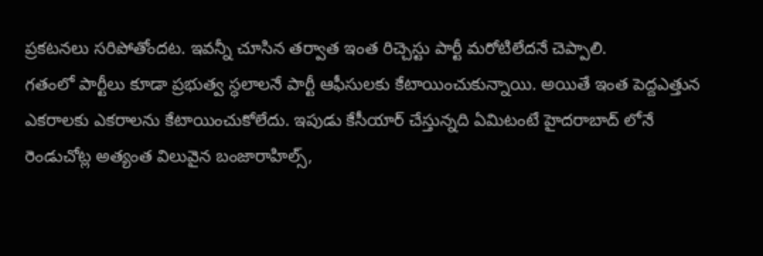ప్రకటనలు సరిపోతోందట. ఇవన్నీ చూసిన తర్వాత ఇంత రిచ్చెస్టు పార్టీ మరోటిలేదనే చెప్పాలి.
గతంలో పార్టీలు కూడా ప్రభుత్వ స్ధలాలనే పార్టీ ఆఫీసులకు కేటాయించుకున్నాయి. అయితే ఇంత పెద్దఎత్తున ఎకరాలకు ఎకరాలను కేటాయించుకోలేదు. ఇపుడు కేసీయార్ చేస్తున్నది ఏమిటంటే హైదరాబాద్ లోనే రెండుచోట్ల అత్యంత విలువైన బంజారాహిల్స్,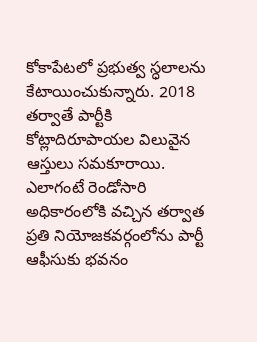కోకాపేటలో ప్రభుత్వ స్ధలాలను కేటాయించుకున్నారు. 2018 తర్వాతే పార్టీకి కోట్లాదిరూపాయల విలువైన ఆస్తులు సమకూరాయి. ఎలాగంటే రెండోసారి అధికారంలోకి వచ్చిన తర్వాత ప్రతి నియోజకవర్గంలోను పార్టీ ఆఫీసుకు భవనం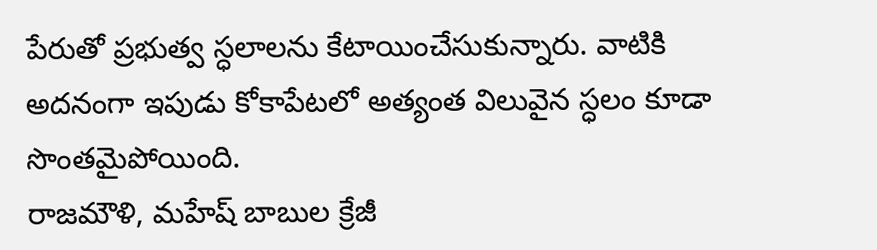పేరుతో ప్రభుత్వ స్ధలాలను కేటాయించేసుకున్నారు. వాటికి అదనంగా ఇపుడు కోకాపేటలో అత్యంత విలువైన స్ధలం కూడా సొంతమైపోయింది.
రాజమౌళి, మహేష్ బాబుల క్రేజీ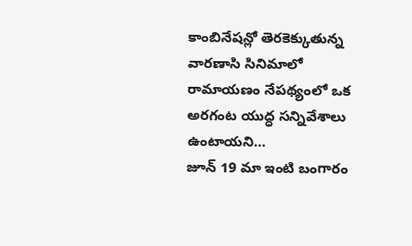కాంబినేషన్లో తెరకెక్కుతున్న వారణాసి సినిమాలో రామాయణం నేపథ్యంలో ఒక అరగంట యుద్ధ సన్నివేశాలు ఉంటాయని…
జూన్ 19 మా ఇంటి బంగారం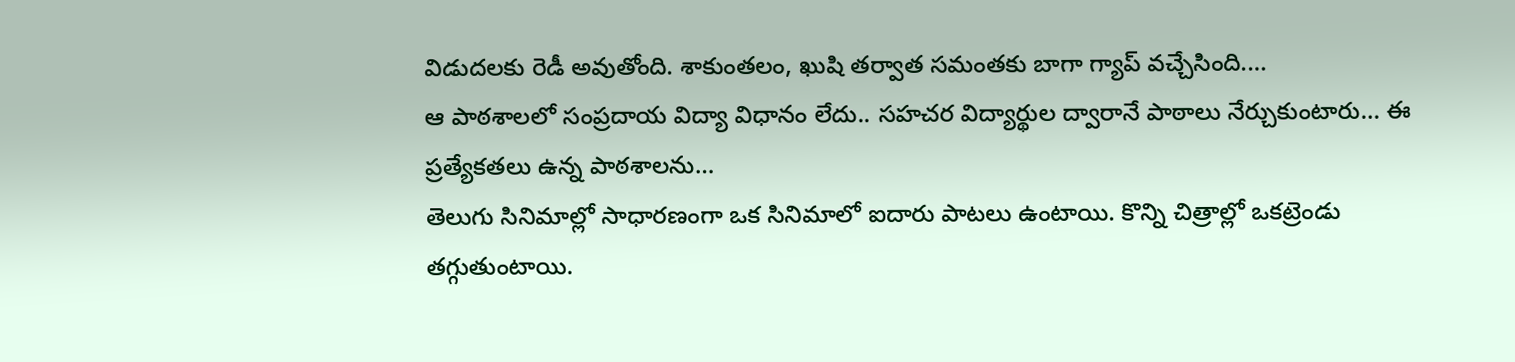విడుదలకు రెడీ అవుతోంది. శాకుంతలం, ఖుషి తర్వాత సమంతకు బాగా గ్యాప్ వచ్చేసింది.…
ఆ పాఠశాలలో సంప్రదాయ విద్యా విధానం లేదు.. సహచర విద్యార్థుల ద్వారానే పాఠాలు నేర్చుకుంటారు… ఈ ప్రత్యేకతలు ఉన్న పాఠశాలను…
తెలుగు సినిమాల్లో సాధారణంగా ఒక సినిమాలో ఐదారు పాటలు ఉంటాయి. కొన్ని చిత్రాల్లో ఒకట్రెండు తగ్గుతుంటాయి.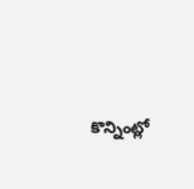కొన్నింట్లో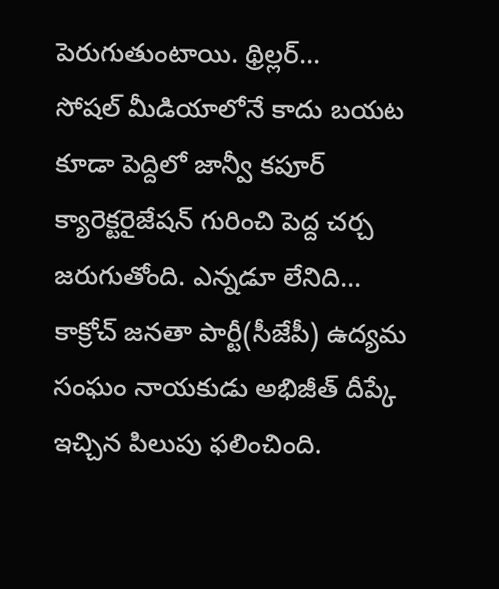పెరుగుతుంటాయి. థ్రిల్లర్…
సోషల్ మీడియాలోనే కాదు బయట కూడా పెద్దిలో జాన్వీ కపూర్ క్యారెక్టరైజేషన్ గురించి పెద్ద చర్చ జరుగుతోంది. ఎన్నడూ లేనిది…
కాక్రోచ్ జనతా పార్టీ(సీజేపీ) ఉద్యమ సంఘం నాయకుడు అభిజీత్ దీప్కే ఇచ్చిన పిలుపు ఫలించింది.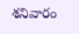శనివారం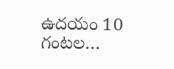ఉదయం 10 గంటల…